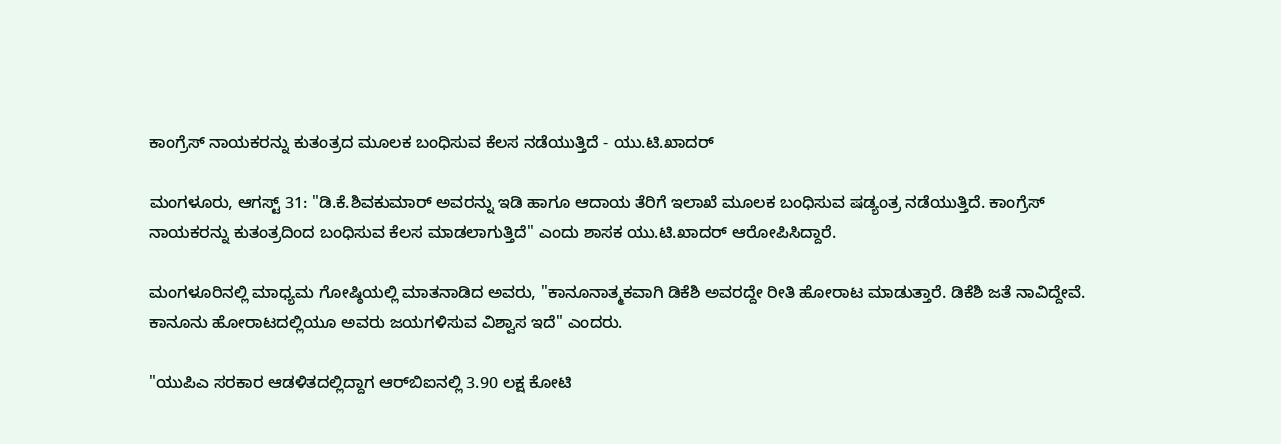ಕಾಂಗ್ರೆಸ್ ನಾಯಕರನ್ನು ಕುತಂತ್ರದ ಮೂಲಕ ಬಂಧಿಸುವ ಕೆಲಸ ನಡೆಯುತ್ತಿದೆ - ಯು.ಟಿ.ಖಾದರ್

ಮಂಗಳೂರು, ಆಗಸ್ಟ್ 31: "ಡಿ.ಕೆ.ಶಿವಕುಮಾರ್ ಅವರನ್ನು ಇಡಿ ಹಾಗೂ ಆದಾಯ ತೆರಿಗೆ ಇಲಾಖೆ ಮೂಲಕ ಬಂಧಿಸುವ ಷಡ್ಯಂತ್ರ ನಡೆಯುತ್ತಿದೆ. ಕಾಂಗ್ರೆಸ್ ನಾಯಕರನ್ನು ಕುತಂತ್ರದಿಂದ ಬಂಧಿಸುವ ಕೆಲಸ ಮಾಡಲಾಗುತ್ತಿದೆ" ಎಂದು ಶಾಸಕ ಯು.ಟಿ.ಖಾದರ್ ಆರೋಪಿಸಿದ್ದಾರೆ.

ಮಂಗಳೂರಿನಲ್ಲಿ ಮಾಧ್ಯಮ ಗೋಷ್ಠಿಯಲ್ಲಿ ಮಾತನಾಡಿದ ಅವರು, "ಕಾನೂನಾತ್ಮಕವಾಗಿ ಡಿಕೆಶಿ ಅವರದ್ದೇ ರೀತಿ ಹೋರಾಟ ಮಾಡುತ್ತಾರೆ. ಡಿಕೆಶಿ ಜತೆ ನಾವಿದ್ದೇವೆ. ಕಾನೂನು ಹೋರಾಟದಲ್ಲಿಯೂ ಅವರು ಜಯಗಳಿಸುವ ವಿಶ್ವಾಸ ಇದೆ" ಎಂದರು.

"ಯುಪಿಎ ಸರಕಾರ ಆಡಳಿತದಲ್ಲಿದ್ದಾಗ ಆರ್‌ಬಿಐನಲ್ಲಿ 3.90 ಲಕ್ಷ ಕೋಟಿ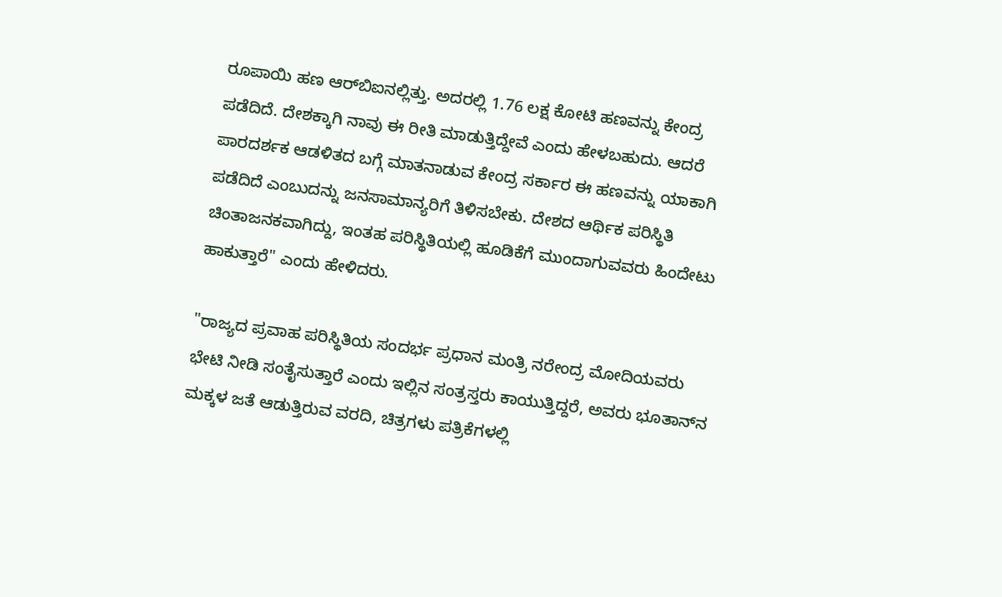ರೂಪಾಯಿ ಹಣ ಆರ್‌ಬಿಐನಲ್ಲಿತ್ತು. ಅದರಲ್ಲಿ 1.76 ಲಕ್ಷ ಕೋಟಿ ಹಣವನ್ನು ಕೇಂದ್ರ ಪಡೆದಿದೆ. ದೇಶಕ್ಕಾಗಿ ನಾವು ಈ ರೀತಿ ಮಾಡುತ್ತಿದ್ದೇವೆ ಎಂದು ಹೇಳಬಹುದು. ಆದರೆ ಪಾರದರ್ಶಕ ಆಡಳಿತದ ಬಗ್ಗೆ ಮಾತನಾಡುವ ಕೇಂದ್ರ ಸರ್ಕಾರ ಈ ಹಣವನ್ನು ಯಾಕಾಗಿ ಪಡೆದಿದೆ ಎಂಬುದನ್ನು ಜನಸಾಮಾನ್ಯರಿಗೆ ತಿಳಿಸಬೇಕು. ದೇಶದ ಆರ್ಥಿಕ ಪರಿಸ್ಥಿತಿ ಚಿಂತಾಜನಕವಾಗಿದ್ದು, ಇಂತಹ ಪರಿಸ್ಥಿತಿಯಲ್ಲಿ ಹೂಡಿಕೆಗೆ ಮುಂದಾಗುವವರು ಹಿಂದೇಟು ಹಾಕುತ್ತಾರೆ" ಎಂದು ಹೇಳಿದರು.

"ರಾಜ್ಯದ ಪ್ರವಾಹ ಪರಿಸ್ಥಿತಿಯ ಸಂದರ್ಭ ಪ್ರಧಾನ ಮಂತ್ರಿ ನರೇಂದ್ರ ಮೋದಿಯವರು ಭೇಟಿ ನೀಡಿ ಸಂತೈಸುತ್ತಾರೆ ಎಂದು ಇಲ್ಲಿನ ಸಂತ್ರಸ್ತರು ಕಾಯುತ್ತಿದ್ದರೆ, ಅವರು ಭೂತಾನ್‌ನ ಮಕ್ಕಳ ಜತೆ ಆಡುತ್ತಿರುವ ವರದಿ, ಚಿತ್ರಗಳು ಪತ್ರಿಕೆಗಳಲ್ಲಿ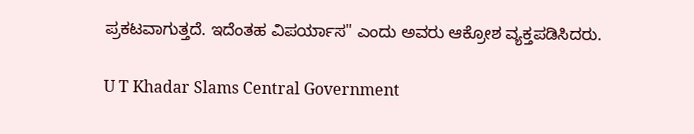ಪ್ರಕಟವಾಗುತ್ತದೆ. ಇದೆಂತಹ ವಿಪರ್ಯಾಸ" ಎಂದು ಅವರು ಆಕ್ರೋಶ ವ್ಯಕ್ತಪಡಿಸಿದರು.

U T Khadar Slams Central Government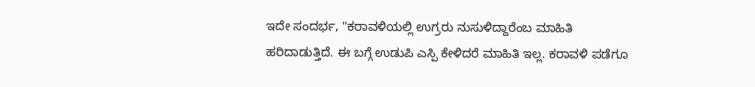ಇದೇ ಸಂದರ್ಭ, "ಕರಾವಳಿಯಲ್ಲಿ ಉಗ್ರರು ನುಸುಳಿದ್ದಾರೆಂಬ ಮಾಹಿತಿ ಹರಿದಾಡುತ್ತಿದೆ. ಈ ಬಗ್ಗೆ ಉಡುಪಿ ಎಸ್ಪಿ ಕೇಳಿದರೆ ಮಾಹಿತಿ ಇಲ್ಲ. ಕರಾವಳಿ ಪಡೆಗೂ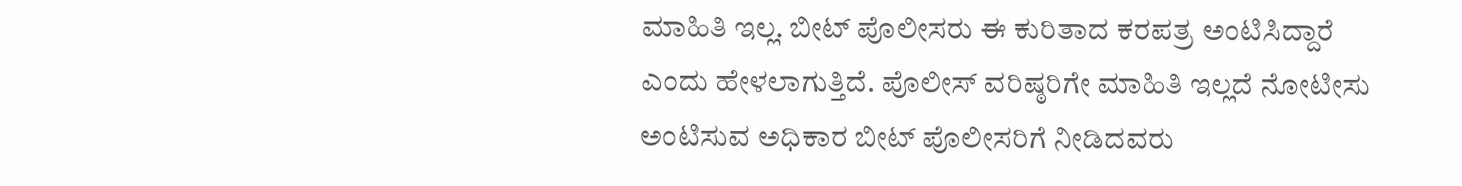ಮಾಹಿತಿ ಇಲ್ಲ. ಬೀಟ್ ಪೊಲೀಸರು ಈ ಕುರಿತಾದ ಕರಪತ್ರ ಅಂಟಿಸಿದ್ದಾರೆ ಎಂದು ಹೇಳಲಾಗುತ್ತಿದೆ. ಪೊಲೀಸ್ ವರಿಷ್ಠರಿಗೇ ಮಾಹಿತಿ ಇಲ್ಲದೆ ನೋಟೀಸು ಅಂಟಿಸುವ ಅಧಿಕಾರ ಬೀಟ್ ಪೊಲೀಸರಿಗೆ ನೀಡಿದವರು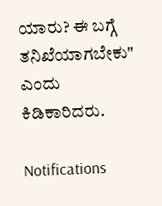ಯಾರು? ಈ ಬಗ್ಗೆ ತನಿಖೆಯಾಗಬೇಕು" ಎಂದು ಕಿಡಿಕಾರಿದರು.

Notifications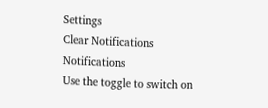Settings
Clear Notifications
Notifications
Use the toggle to switch on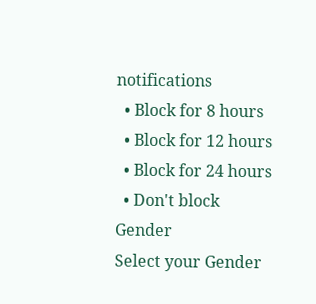notifications
  • Block for 8 hours
  • Block for 12 hours
  • Block for 24 hours
  • Don't block
Gender
Select your Gender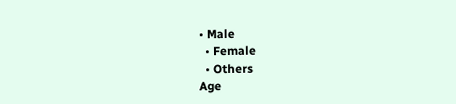• Male
  • Female
  • Others
Age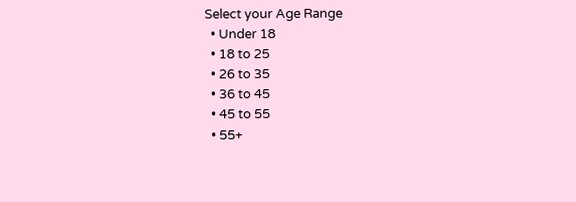Select your Age Range
  • Under 18
  • 18 to 25
  • 26 to 35
  • 36 to 45
  • 45 to 55
  • 55+